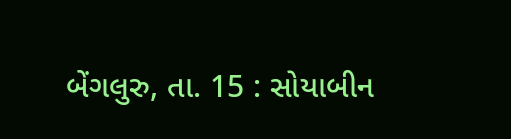બેંગલુરુ, તા. 15 : સોયાબીન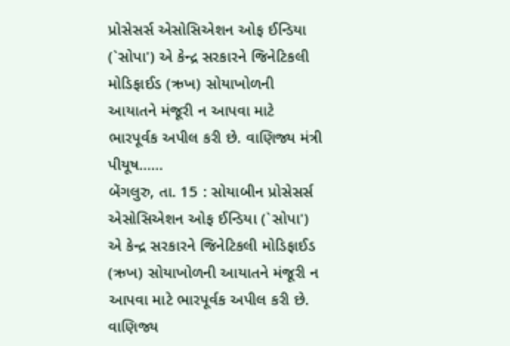પ્રોસેસર્સ એસોસિએશન ઓફ ઈન્ડિયા (`સોપા') એ કેન્દ્ર સરકારને જિનેટિકલી મોડિફાઈડ (ઋખ) સોયાખોળની આયાતને મંજૂરી ન આપવા માટે ભારપૂર્વક અપીલ કરી છે. વાણિજ્ય મંત્રી પીયૂષ......
બેંગલુરુ, તા. 15 : સોયાબીન પ્રોસેસર્સ એસોસિએશન ઓફ ઈન્ડિયા (`સોપા') એ કેન્દ્ર સરકારને જિનેટિકલી મોડિફાઈડ (ઋખ) સોયાખોળની આયાતને મંજૂરી ન આપવા માટે ભારપૂર્વક અપીલ કરી છે. વાણિજ્ય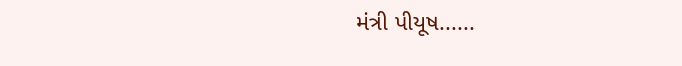મંત્રી પીયૂષ......